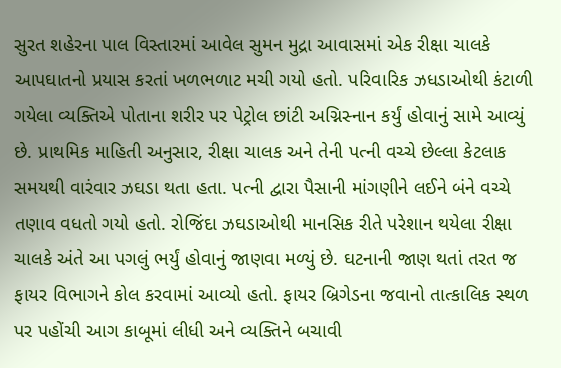સુરત શહેરના પાલ વિસ્તારમાં આવેલ સુમન મુદ્રા આવાસમાં એક રીક્ષા ચાલકે આપઘાતનો પ્રયાસ કરતાં ખળભળાટ મચી ગયો હતો. પરિવારિક ઝધડાઓથી કંટાળી ગયેલા વ્યક્તિએ પોતાના શરીર પર પેટ્રોલ છાંટી અગ્નિસ્નાન કર્યું હોવાનું સામે આવ્યું છે. પ્રાથમિક માહિતી અનુસાર, રીક્ષા ચાલક અને તેની પત્ની વચ્ચે છેલ્લા કેટલાક સમયથી વારંવાર ઝઘડા થતા હતા. પત્ની દ્વારા પૈસાની માંગણીને લઈને બંને વચ્ચે તણાવ વધતો ગયો હતો. રોજિંદા ઝઘડાઓથી માનસિક રીતે પરેશાન થયેલા રીક્ષા ચાલકે અંતે આ પગલું ભર્યું હોવાનું જાણવા મળ્યું છે. ઘટનાની જાણ થતાં તરત જ ફાયર વિભાગને કોલ કરવામાં આવ્યો હતો. ફાયર બ્રિગેડના જવાનો તાત્કાલિક સ્થળ પર પહોંચી આગ કાબૂમાં લીધી અને વ્યક્તિને બચાવી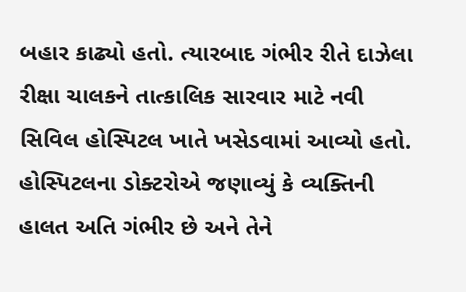બહાર કાઢ્યો હતો. ત્યારબાદ ગંભીર રીતે દાઝેલા રીક્ષા ચાલકને તાત્કાલિક સારવાર માટે નવી સિવિલ હોસ્પિટલ ખાતે ખસેડવામાં આવ્યો હતો. હોસ્પિટલના ડોક્ટરોએ જણાવ્યું કે વ્યક્તિની હાલત અતિ ગંભીર છે અને તેને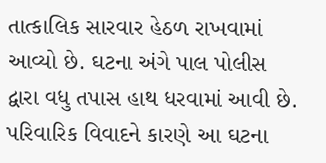તાત્કાલિક સારવાર હેઠળ રાખવામાં આવ્યો છે. ઘટના અંગે પાલ પોલીસ દ્વારા વધુ તપાસ હાથ ધરવામાં આવી છે. પરિવારિક વિવાદને કારણે આ ઘટના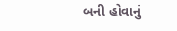બની હોવાનું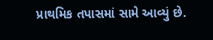પ્રાથમિક તપાસમાં સામે આવ્યું છે.